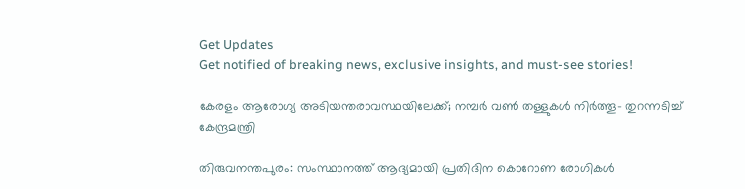Get Updates
Get notified of breaking news, exclusive insights, and must-see stories!

കേരളം ആരോഗ്യ അടിയന്തരാവസ്ഥയിലേക്ക്; നമ്പര്‍ വണ്‍ തള്ളുകള്‍ നിര്‍ത്തൂ- തുറന്നടിച്ച് കേന്ദ്രമന്ത്രി

തിരുവനന്തപുരം: സംസ്ഥാനത്ത് ആദ്യമായി പ്രതിദിന കൊറോണ രോഗികള്‍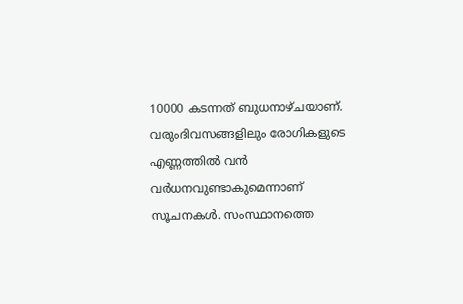10000 കടന്നത് ബുധനാഴ്ചയാണ്. വരുംദിവസങ്ങളിലും രോഗികളുടെ എണ്ണത്തില്‍ വന്‍ വര്‍ധനവുണ്ടാകുമെന്നാണ് സൂചനകള്‍. സംസ്ഥാനത്തെ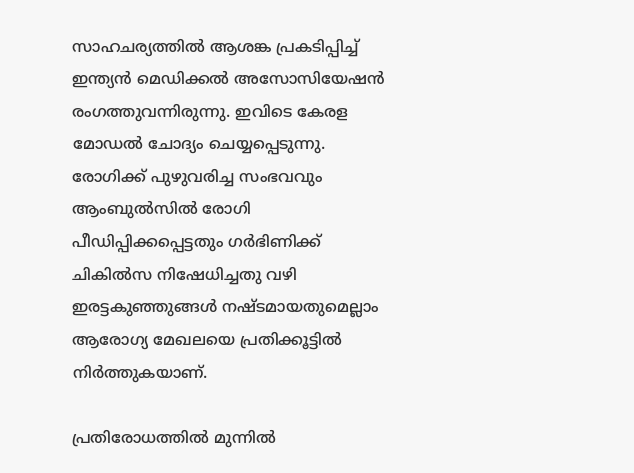സാഹചര്യത്തില്‍ ആശങ്ക പ്രകടിപ്പിച്ച് ഇന്ത്യന്‍ മെഡിക്കല്‍ അസോസിയേഷന്‍ രംഗത്തുവന്നിരുന്നു. ഇവിടെ കേരള മോഡല്‍ ചോദ്യം ചെയ്യപ്പെടുന്നു. രോഗിക്ക് പുഴുവരിച്ച സംഭവവും ആംബുല്‍സില്‍ രോഗി പീഡിപ്പിക്കപ്പെട്ടതും ഗര്‍ഭിണിക്ക് ചികില്‍സ നിഷേധിച്ചതു വഴി ഇരട്ടകുഞ്ഞുങ്ങള്‍ നഷ്ടമായതുമെല്ലാം ആരോഗ്യ മേഖലയെ പ്രതിക്കൂട്ടില്‍ നിര്‍ത്തുകയാണ്.

പ്രതിരോധത്തില്‍ മുന്നില്‍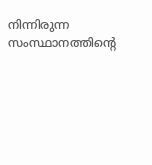നിന്നിരുന്ന സംസ്ഥാനത്തിന്റെ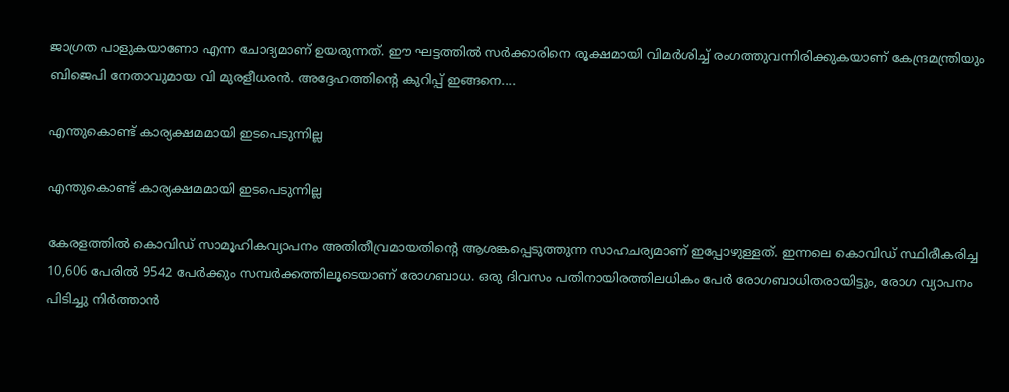ജാഗ്രത പാളുകയാണോ എന്ന ചോദ്യമാണ് ഉയരുന്നത്. ഈ ഘട്ടത്തില്‍ സര്‍ക്കാരിനെ രൂക്ഷമായി വിമര്‍ശിച്ച് രംഗത്തുവന്നിരിക്കുകയാണ് കേന്ദ്രമന്ത്രിയും ബിജെപി നേതാവുമായ വി മുരളീധരന്‍. അദ്ദേഹത്തിന്റെ കുറിപ്പ് ഇങ്ങനെ....

എന്തുകൊണ്ട് കാര്യക്ഷമമായി ഇടപെടുന്നില്ല

എന്തുകൊണ്ട് കാര്യക്ഷമമായി ഇടപെടുന്നില്ല

കേരളത്തില്‍ കൊവിഡ് സാമൂഹികവ്യാപനം അതിതീവ്രമായതിന്റെ ആശങ്കപ്പെടുത്തുന്ന സാഹചര്യമാണ് ഇപ്പോഴുള്ളത്. ഇന്നലെ കൊവിഡ് സ്ഥിരീകരിച്ച 10,606 പേരില്‍ 9542 പേര്‍ക്കും സമ്പര്‍ക്കത്തിലൂടെയാണ് രോഗബാധ. ഒരു ദിവസം പതിനായിരത്തിലധികം പേര്‍ രോഗബാധിതരായിട്ടും, രോഗ വ്യാപനം പിടിച്ചു നിര്‍ത്താന്‍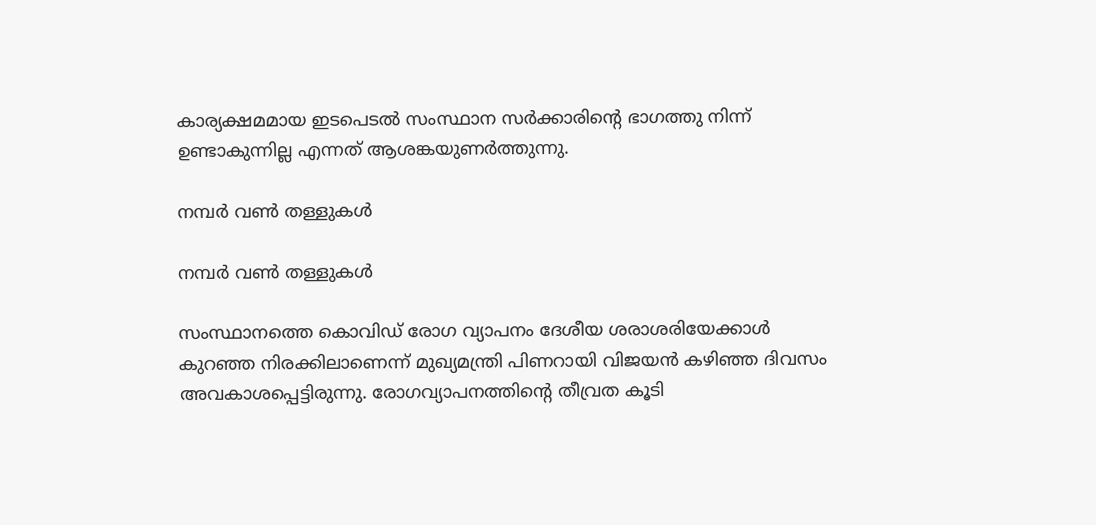കാര്യക്ഷമമായ ഇടപെടല്‍ സംസ്ഥാന സര്‍ക്കാരിന്റെ ഭാഗത്തു നിന്ന് ഉണ്ടാകുന്നില്ല എന്നത് ആശങ്കയുണര്‍ത്തുന്നു.

നമ്പര്‍ വണ്‍ തള്ളുകള്‍

നമ്പര്‍ വണ്‍ തള്ളുകള്‍

സംസ്ഥാനത്തെ കൊവിഡ് രോഗ വ്യാപനം ദേശീയ ശരാശരിയേക്കാള്‍ കുറഞ്ഞ നിരക്കിലാണെന്ന് മുഖ്യമന്ത്രി പിണറായി വിജയന്‍ കഴിഞ്ഞ ദിവസം അവകാശപ്പെട്ടിരുന്നു. രോഗവ്യാപനത്തിന്റെ തീവ്രത കൂടി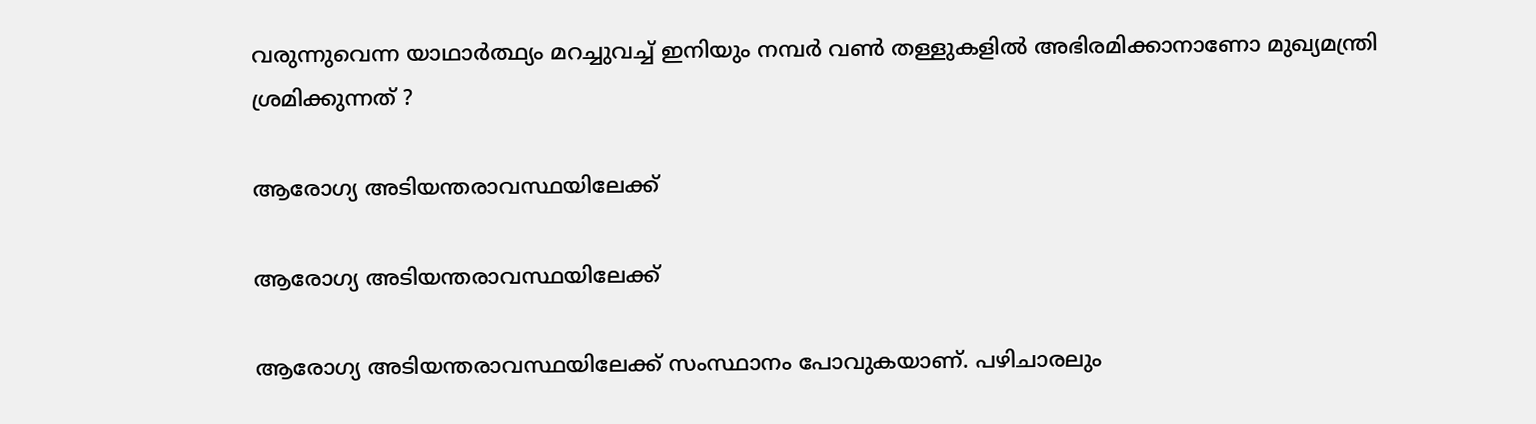വരുന്നുവെന്ന യാഥാര്‍ത്ഥ്യം മറച്ചുവച്ച് ഇനിയും നമ്പര്‍ വണ്‍ തള്ളുകളില്‍ അഭിരമിക്കാനാണോ മുഖ്യമന്ത്രി ശ്രമിക്കുന്നത് ?

ആരോഗ്യ അടിയന്തരാവസ്ഥയിലേക്ക്

ആരോഗ്യ അടിയന്തരാവസ്ഥയിലേക്ക്

ആരോഗ്യ അടിയന്തരാവസ്ഥയിലേക്ക് സംസ്ഥാനം പോവുകയാണ്. പഴിചാരലും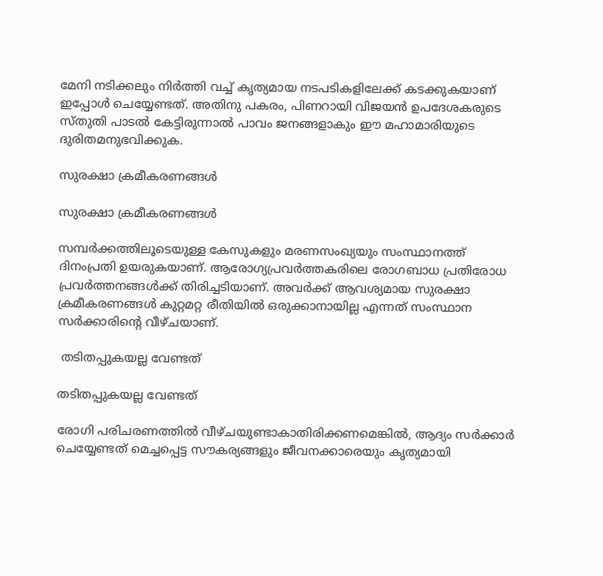മേനി നടിക്കലും നിര്‍ത്തി വച്ച് കൃത്യമായ നടപടികളിലേക്ക് കടക്കുകയാണ് ഇപ്പോള്‍ ചെയ്യേണ്ടത്. അതിനു പകരം, പിണറായി വിജയന്‍ ഉപദേശകരുടെ സ്തുതി പാടല്‍ കേട്ടിരുന്നാല്‍ പാവം ജനങ്ങളാകും ഈ മഹാമാരിയുടെ ദുരിതമനുഭവിക്കുക.

സുരക്ഷാ ക്രമീകരണങ്ങള്‍

സുരക്ഷാ ക്രമീകരണങ്ങള്‍

സമ്പര്‍ക്കത്തിലൂടെയുള്ള കേസുകളും മരണസംഖ്യയും സംസ്ഥാനത്ത് ദിനംപ്രതി ഉയരുകയാണ്. ആരോഗ്യപ്രവര്‍ത്തകരിലെ രോഗബാധ പ്രതിരോധ പ്രവര്‍ത്തനങ്ങള്‍ക്ക് തിരിച്ചടിയാണ്. അവര്‍ക്ക് ആവശ്യമായ സുരക്ഷാ ക്രമീകരണങ്ങള്‍ കുറ്റമറ്റ രീതിയില്‍ ഒരുക്കാനായില്ല എന്നത് സംസ്ഥാന സര്‍ക്കാരിന്റെ വീഴ്ചയാണ്.

 തടിതപ്പുകയല്ല വേണ്ടത്

തടിതപ്പുകയല്ല വേണ്ടത്

രോഗി പരിചരണത്തില്‍ വീഴ്ചയുണ്ടാകാതിരിക്കണമെങ്കില്‍, ആദ്യം സര്‍ക്കാര്‍ ചെയ്യേണ്ടത് മെച്ചപ്പെട്ട സൗകര്യങ്ങളും ജീവനക്കാരെയും കൃത്യമായി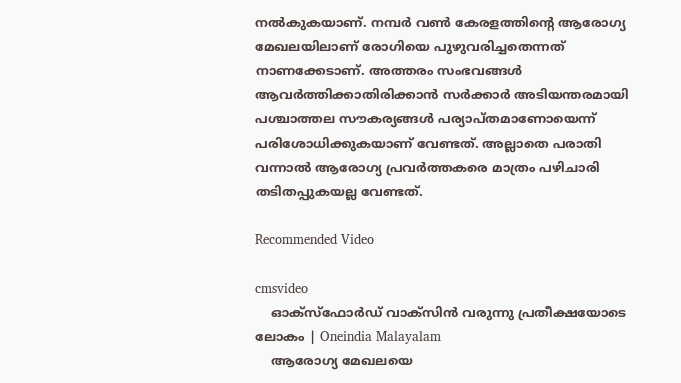നല്‍കുകയാണ്. നമ്പര്‍ വണ്‍ കേരളത്തിന്റെ ആരോഗ്യ മേഖലയിലാണ് രോഗിയെ പുഴുവരിച്ചതെന്നത് നാണക്കേടാണ്. അത്തരം സംഭവങ്ങള്‍ ആവര്‍ത്തിക്കാതിരിക്കാന്‍ സര്‍ക്കാര്‍ അടിയന്തരമായി പശ്ചാത്തല സൗകര്യങ്ങള്‍ പര്യാപ്തമാണോയെന്ന് പരിശോധിക്കുകയാണ് വേണ്ടത്. അല്ലാതെ പരാതി വന്നാല്‍ ആരോഗ്യ പ്രവര്‍ത്തകരെ മാത്രം പഴിചാരി തടിതപ്പുകയല്ല വേണ്ടത്.

Recommended Video

cmsvideo
    ഓക്‌സ്‌ഫോര്‍ഡ് വാക്‌സിന്‍ വരുന്നു പ്രതീക്ഷയോടെ ലോകം | Oneindia Malayalam
    ആരോഗ്യ മേഖലയെ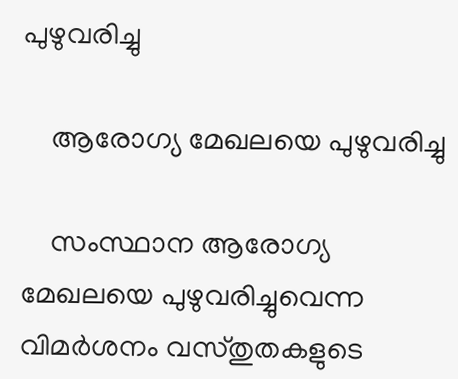പുഴുവരിച്ചു

    ആരോഗ്യ മേഖലയെ പുഴുവരിച്ചു

    സംസ്ഥാന ആരോഗ്യ മേഖലയെ പുഴുവരിച്ചുവെന്ന വിമര്‍ശനം വസ്തുതകളുടെ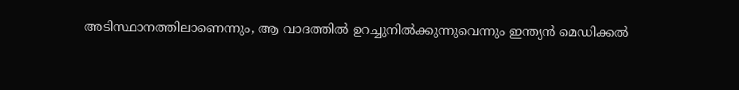അടിസ്ഥാനത്തിലാണെന്നും, ആ വാദത്തില്‍ ഉറച്ചുനില്‍ക്കുന്നുവെന്നും ഇന്ത്യന്‍ മെഡിക്കല്‍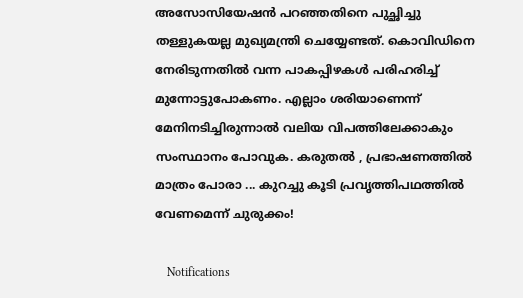അസോസിയേഷന്‍ പറഞ്ഞതിനെ പുച്ഛിച്ചു തള്ളുകയല്ല മുഖ്യമന്ത്രി ചെയ്യേണ്ടത്. കൊവിഡിനെ നേരിടുന്നതില്‍ വന്ന പാകപ്പിഴകള്‍ പരിഹരിച്ച് മുന്നോട്ടുപോകണം. എല്ലാം ശരിയാണെന്ന് മേനിനടിച്ചിരുന്നാല്‍ വലിയ വിപത്തിലേക്കാകും സംസ്ഥാനം പോവുക. കരുതല്‍ , പ്രഭാഷണത്തില്‍ മാത്രം പോരാ ... കുറച്ചു കൂടി പ്രവൃത്തിപഥത്തില്‍ വേണമെന്ന് ചുരുക്കം!

    Notifications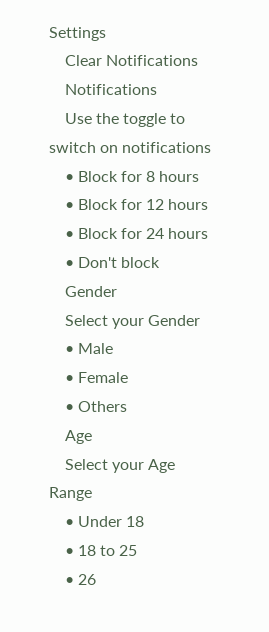Settings
    Clear Notifications
    Notifications
    Use the toggle to switch on notifications
    • Block for 8 hours
    • Block for 12 hours
    • Block for 24 hours
    • Don't block
    Gender
    Select your Gender
    • Male
    • Female
    • Others
    Age
    Select your Age Range
    • Under 18
    • 18 to 25
    • 26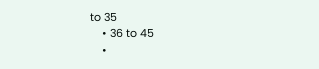to 35
    • 36 to 45
    •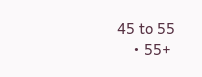45 to 55
    • 55+